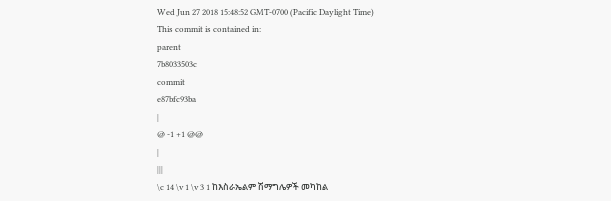Wed Jun 27 2018 15:48:52 GMT-0700 (Pacific Daylight Time)
This commit is contained in:
parent
7b8033503c
commit
e87bfc93ba
|
@ -1 +1 @@
|
|||
\c 14 \v 1 \v 3 1 ከእስራኤልም ሽማግሌዎች መካከል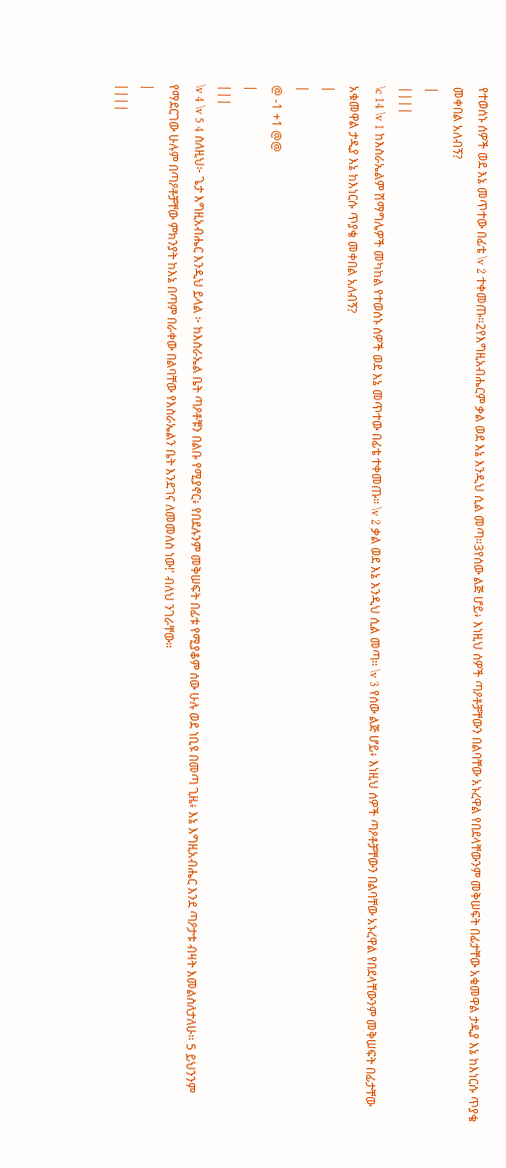የተወሰኑ ሰዎች ወደ እኔ መጥተው በፊቴ \v 2 ተቀመጡ።2የእግዚአብሔርም ቃል ወደ እኔ እንዲህ ሲል መጣ።3የሰው ልጅ ሆይ፥ እነዚህ ሰዎች ጣዖቶቻቸውን በልባቸው አኑረዋል የበደላቸውንም መቅሠፍት በፊታቸው አቁመዋል ታዲያ እኔ ከእነርሱ ጥያቄ መቀበል አለብኝ?
|
||||
\c 14 \v 1 ከእስራኤልም ሽማግሌዎች መካከል የተወሰኑ ሰዎች ወደ እኔ መጥተው በፊቴ ተቀመጡ። \v 2 ቃል ወደ እኔ እንዲህ ሲል መጣ። \v 3 የሰው ልጅ ሆይ፥ እነዚህ ሰዎች ጣዖቶቻቸውን በልባቸው አኑረዋል የበደላቸውንም መቅሠፍት በፊታቸው አቁመዋል ታዲያ እኔ ከእነርሱ ጥያቄ መቀበል አለብኝ?
|
|
@ -1 +1 @@
|
|||
\v 4 \v 5 4 ስለዚህ፦ ጌታ እግዚአብሔር እንዲህ ይላል ፦ ከእስራኤል ቤት ጣዖቶቹን በልቡ የሚያኖር፥ የበደሉንም መቅሠፍት በፊቱ የሚያቆም ሰው ሁሉ ወደ ነቢዩ በመጣ ጊዜ፥ እኔ እግዚአብሔር እንደ ጣዖታቱ ብዛት እመልስለታለሁ። 5 ይህንንም የማደርገው ሁሉም በጣዖቶቻቸው ምክንያት ከእኔ በጣም በራቀው በልባቸው የእስራኤልን ቤት እንደገና ለመመለስ ነው!' ብለህ ንገራቸው።
|
||||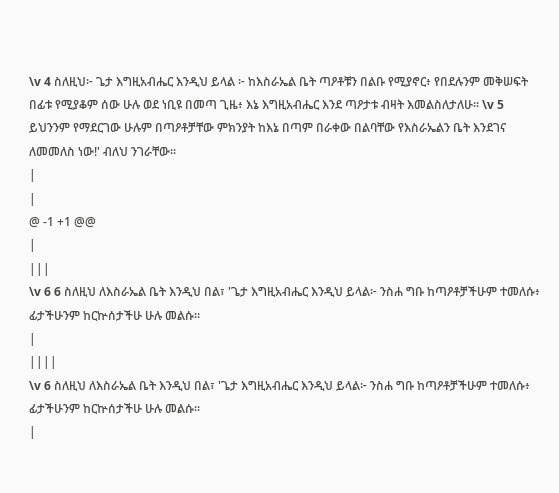\v 4 ስለዚህ፦ ጌታ እግዚአብሔር እንዲህ ይላል ፦ ከእስራኤል ቤት ጣዖቶቹን በልቡ የሚያኖር፥ የበደሉንም መቅሠፍት በፊቱ የሚያቆም ሰው ሁሉ ወደ ነቢዩ በመጣ ጊዜ፥ እኔ እግዚአብሔር እንደ ጣዖታቱ ብዛት እመልስለታለሁ። \v 5 ይህንንም የማደርገው ሁሉም በጣዖቶቻቸው ምክንያት ከእኔ በጣም በራቀው በልባቸው የእስራኤልን ቤት እንደገና ለመመለስ ነው!' ብለህ ንገራቸው።
|
|
@ -1 +1 @@
|
|||
\v 6 6 ስለዚህ ለእስራኤል ቤት እንዲህ በል፣ 'ጌታ እግዚአብሔር እንዲህ ይላል፦ ንስሐ ግቡ ከጣዖቶቻችሁም ተመለሱ፥ ፊታችሁንም ከርኵሰታችሁ ሁሉ መልሱ።
|
||||
\v 6 ስለዚህ ለእስራኤል ቤት እንዲህ በል፣ 'ጌታ እግዚአብሔር እንዲህ ይላል፦ ንስሐ ግቡ ከጣዖቶቻችሁም ተመለሱ፥ ፊታችሁንም ከርኵሰታችሁ ሁሉ መልሱ።
|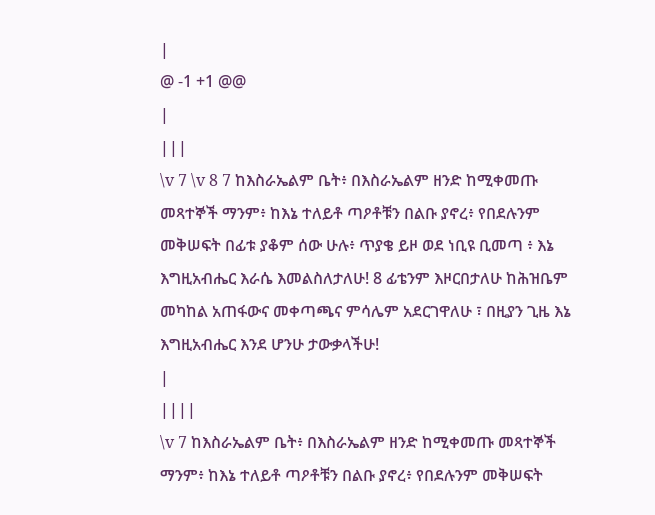|
@ -1 +1 @@
|
|||
\v 7 \v 8 7 ከእስራኤልም ቤት፥ በእስራኤልም ዘንድ ከሚቀመጡ መጻተኞች ማንም፥ ከእኔ ተለይቶ ጣዖቶቹን በልቡ ያኖረ፥ የበደሉንም መቅሠፍት በፊቱ ያቆም ሰው ሁሉ፥ ጥያቄ ይዞ ወደ ነቢዩ ቢመጣ ፥ እኔ እግዚአብሔር እራሴ እመልስለታለሁ! 8 ፊቴንም እዞርበታለሁ ከሕዝቤም መካከል አጠፋውና መቀጣጫና ምሳሌም አደርገዋለሁ ፣ በዚያን ጊዜ እኔ እግዚአብሔር እንደ ሆንሁ ታውቃላችሁ!
|
||||
\v 7 ከእስራኤልም ቤት፥ በእስራኤልም ዘንድ ከሚቀመጡ መጻተኞች ማንም፥ ከእኔ ተለይቶ ጣዖቶቹን በልቡ ያኖረ፥ የበደሉንም መቅሠፍት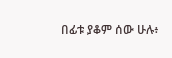በፊቱ ያቆም ሰው ሁሉ፥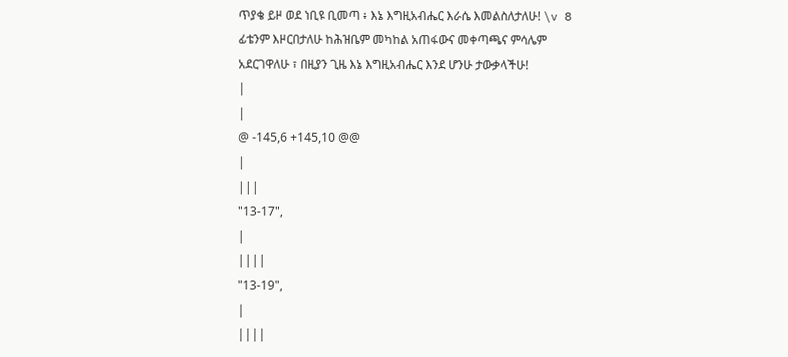ጥያቄ ይዞ ወደ ነቢዩ ቢመጣ ፥ እኔ እግዚአብሔር እራሴ እመልስለታለሁ! \v 8 ፊቴንም እዞርበታለሁ ከሕዝቤም መካከል አጠፋውና መቀጣጫና ምሳሌም አደርገዋለሁ ፣ በዚያን ጊዜ እኔ እግዚአብሔር እንደ ሆንሁ ታውቃላችሁ!
|
|
@ -145,6 +145,10 @@
|
|||
"13-17",
|
||||
"13-19",
|
||||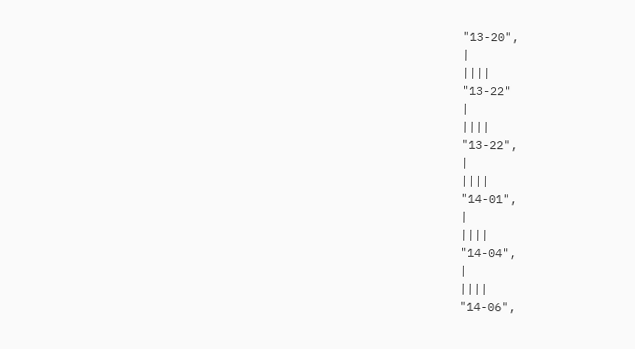"13-20",
|
||||
"13-22"
|
||||
"13-22",
|
||||
"14-01",
|
||||
"14-04",
|
||||
"14-06",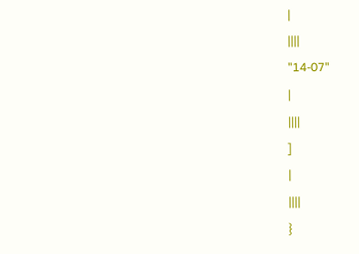|
||||
"14-07"
|
||||
]
|
||||
}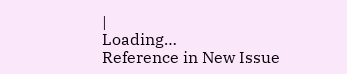|
Loading…
Reference in New Issue